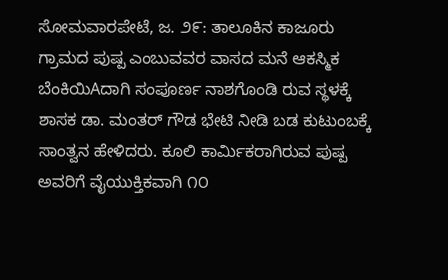ಸೋಮವಾರಪೇಟೆ, ಜ. ೨೯: ತಾಲೂಕಿನ ಕಾಜೂರು ಗ್ರಾಮದ ಪುಷ್ಪ ಎಂಬುವವರ ವಾಸದ ಮನೆ ಆಕಸ್ಮಿಕ ಬೆಂಕಿಯಿAದಾಗಿ ಸಂಪೂರ್ಣ ನಾಶಗೊಂಡಿ ರುವ ಸ್ಥಳಕ್ಕೆ ಶಾಸಕ ಡಾ. ಮಂತರ್ ಗೌಡ ಭೇಟಿ ನೀಡಿ ಬಡ ಕುಟುಂಬಕ್ಕೆ ಸಾಂತ್ವನ ಹೇಳಿದರು. ಕೂಲಿ ಕಾರ್ಮಿಕರಾಗಿರುವ ಪುಷ್ಪ ಅವರಿಗೆ ವೈಯುಕ್ತಿಕವಾಗಿ ೧೦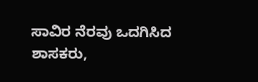ಸಾವಿರ ನೆರವು ಒದಗಿಸಿದ ಶಾಸಕರು,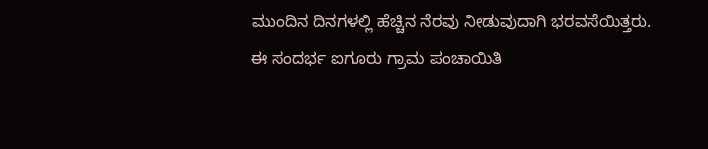ಮುಂದಿನ ದಿನಗಳಲ್ಲಿ ಹೆಚ್ಚಿನ ನೆರವು ನೀಡುವುದಾಗಿ ಭರವಸೆಯಿತ್ತರು. ಈ ಸಂದರ್ಭ ಐಗೂರು ಗ್ರಾಮ ಪಂಚಾಯಿತಿ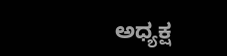ಅಧ್ಯಕ್ಷ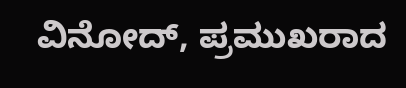ವಿನೋದ್, ಪ್ರಮುಖರಾದ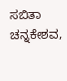ಸಬಿತಾ ಚನ್ನಕೇಶವ,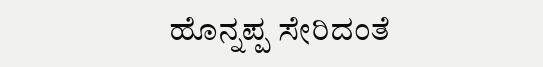ಹೊನ್ನಪ್ಪ ಸೇರಿದಂತೆ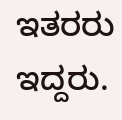ಇತರರು ಇದ್ದರು.